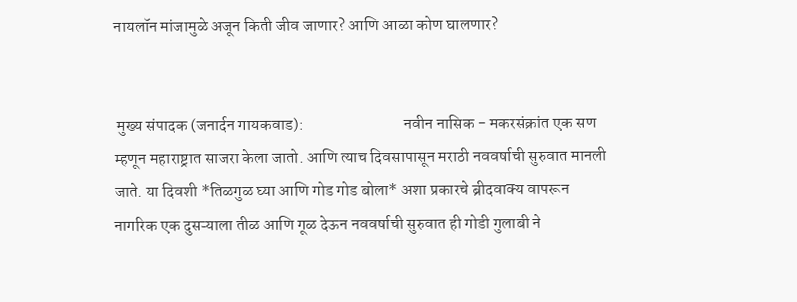नायलॉन मांजामुळे अजून किती जीव जाणार? आणि आळा कोण घालणार?


 मुख्य संपादक (जनार्दन गायकवाड):                               नवीन नासिक - मकरसंक्रांत एक सण म्हणून महाराष्ट्रात साजरा केला जातो. आणि त्याच दिवसापासून मराठी नववर्षाची सुरुवात मानली जाते. या दिवशी *तिळगुळ घ्या आणि गोड गोड बोला* अशा प्रकारचे ब्रीदवाक्य वापरून नागरिक एक दुसऱ्याला तीळ आणि गूळ देऊन नववर्षाची सुरुवात ही गोडी गुलाबी ने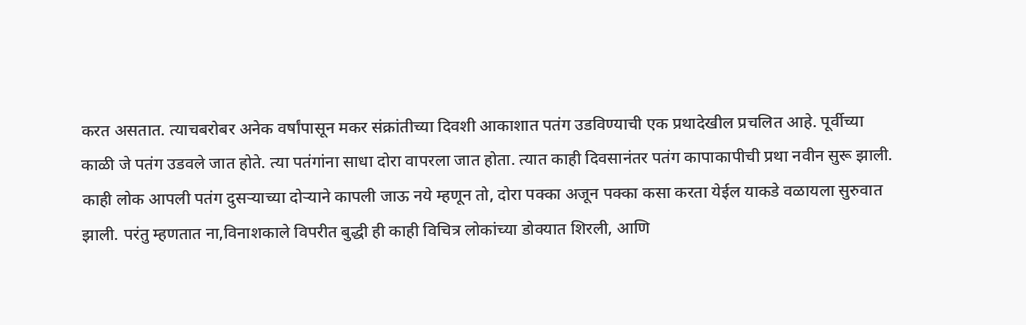करत असतात. त्याचबरोबर अनेक वर्षांपासून मकर संक्रांतीच्या दिवशी आकाशात पतंग उडविण्याची एक प्रथादेखील प्रचलित आहे. पूर्वीच्या काळी जे पतंग उडवले जात होते. त्या पतंगांना साधा दोरा वापरला जात होता. त्यात काही दिवसानंतर पतंग कापाकापीची प्रथा नवीन सुरू झाली. काही लोक आपली पतंग दुसऱ्याच्या दोऱ्याने कापली जाऊ नये म्हणून तो, दोरा पक्का अजून पक्का कसा करता येईल याकडे वळायला सुरुवात झाली. परंतु म्हणतात ना,विनाशकाले विपरीत बुद्धी ही काही विचित्र लोकांच्या डोक्यात शिरली, आणि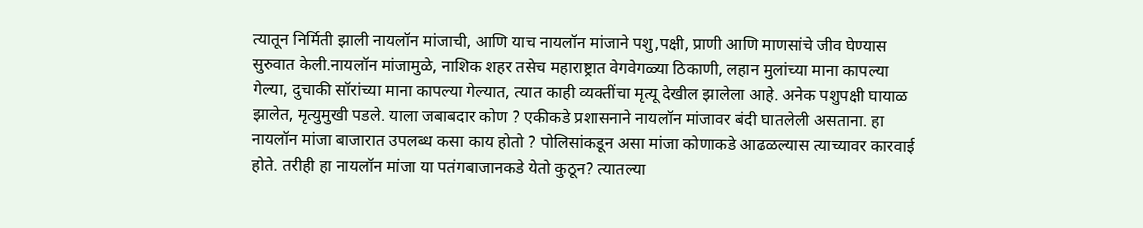त्यातून निर्मिती झाली नायलॉन मांजाची, आणि याच नायलॉन मांजाने पशु,पक्षी, प्राणी आणि माणसांचे जीव घेण्यास सुरुवात केली.नायलॉन मांजामुळे, नाशिक शहर तसेच महाराष्ट्रात वेगवेगळ्या ठिकाणी, लहान मुलांच्या माना कापल्या गेल्या, दुचाकी सॉरांच्या माना कापल्या गेल्यात, त्यात काही व्यक्तींचा मृत्यू देखील झालेला आहे. अनेक पशुपक्षी घायाळ झालेत, मृत्युमुखी पडले. याला जबाबदार कोण ? एकीकडे प्रशासनाने नायलॉन मांजावर बंदी घातलेली असताना. हा नायलॉन मांजा बाजारात उपलब्ध कसा काय होतो ? पोलिसांकडून असा मांजा कोणाकडे आढळल्यास त्याच्यावर कारवाई होते. तरीही हा नायलॉन मांजा या पतंगबाजानकडे येतो कुठून? त्यातल्या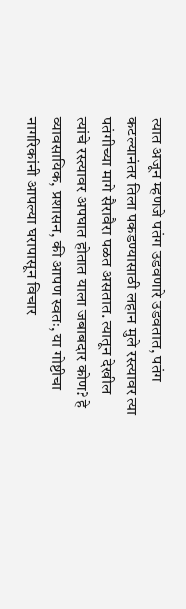त्यात अजून म्हणजे पतंग उडवणारे उडवतात, पतंग कटल्यानंतर तिला पकडण्यासाठी लहान मुले रस्त्यावर त्या पतंगीच्या मागे सैरावैरा पळत असतात. त्यातून देखील त्यांचे रस्त्यावर अपघात होतात याला जबाबदार कोण? हे व्यावसायिक, प्रशासन, की आपण स्वतः, या गोष्टीचा नागरिकांनी आपल्या घरापासून विचार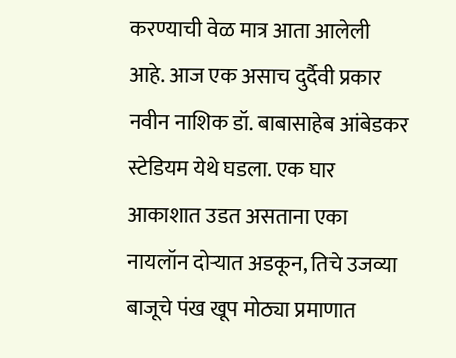करण्याची वेळ मात्र आता आलेली आहे. आज एक असाच दुर्दैवी प्रकार नवीन नाशिक डॉ. बाबासाहेब आंबेडकर स्टेडियम येथे घडला. एक घार आकाशात उडत असताना एका नायलॉन दोऱ्यात अडकून, तिचे उजव्या बाजूचे पंख खूप मोठ्या प्रमाणात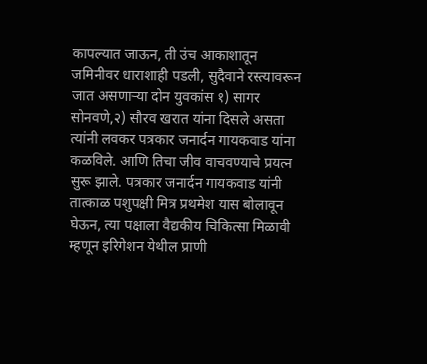कापल्यात जाऊन, ती उंच आकाशातून जमिनीवर धाराशाही पडली, सुदैवाने रस्त्यावरून जात असणाऱ्या दोन युवकांस १) सागर सोनवणे,२) सौरव खरात यांना दिसले असता त्यांनी लवकर पत्रकार जनार्दन गायकवाड यांना कळविले. आणि तिचा जीव वाचवण्याचे प्रयत्न सुरू झाले. पत्रकार जनार्दन गायकवाड यांनी तात्काळ पशुपक्षी मित्र प्रथमेश यास बोलावून घेऊन, त्या पक्षाला वैद्यकीय चिकित्सा मिळावी म्हणून इरिगेशन येथील प्राणी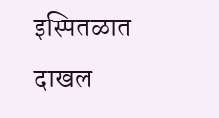इस्पितळात दाखल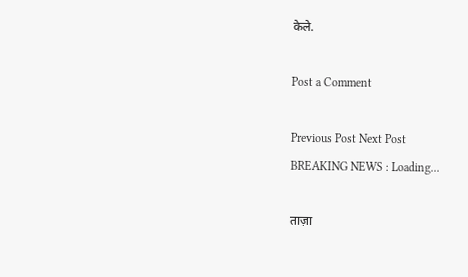केले.

Post a Comment

Previous Post Next Post
BREAKING NEWS : Loading...

ताज़ा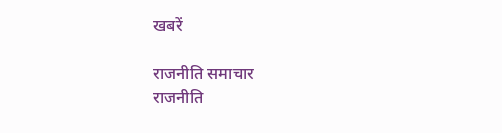खबरें

राजनीति समाचार
राजनीति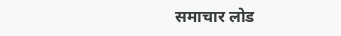समाचार लोड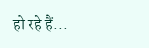हो रहे हैं...